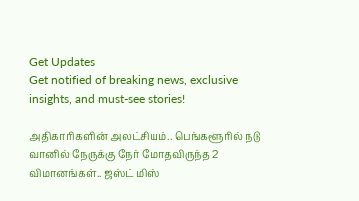Get Updates
Get notified of breaking news, exclusive insights, and must-see stories!

அதிகாரிகளின் அலட்சியம்.. பெங்களூரில் நடு வானில் நேருக்கு நேர் மோதவிருந்த 2 விமானங்கள்.. ஜஸ்ட் மிஸ்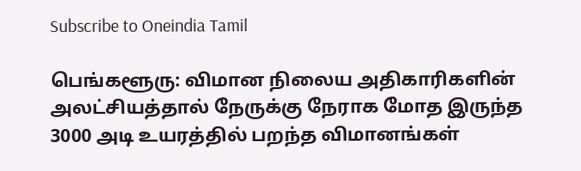Subscribe to Oneindia Tamil

பெங்களூரு: விமான நிலைய அதிகாரிகளின் அலட்சியத்தால் நேருக்கு நேராக மோத இருந்த 3000 அடி உயரத்தில் பறந்த விமானங்கள்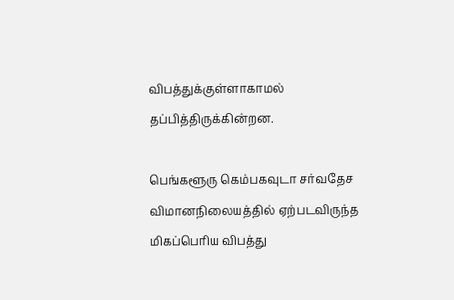விபத்துக்குள்ளாகாமல் தப்பித்திருக்கின்றன.

பெங்களூரு கெம்பகவுடா சர்வதேச விமானநிலையத்தில் ஏற்படவிருந்த மிகப்பெரிய விபத்து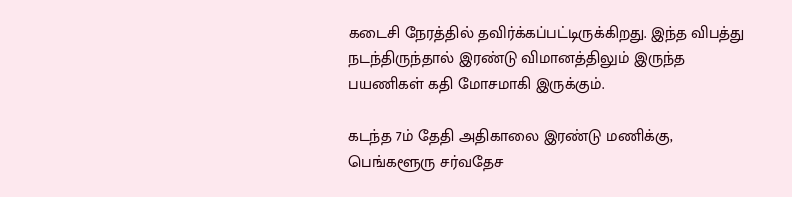கடைசி நேரத்தில் தவிர்க்கப்பட்டிருக்கிறது. இந்த விபத்து நடந்திருந்தால் இரண்டு விமானத்திலும் இருந்த பயணிகள் கதி மோசமாகி இருக்கும்.

கடந்த 7ம் தேதி அதிகாலை இரண்டு மணிக்கு, பெங்களூரு சர்வதேச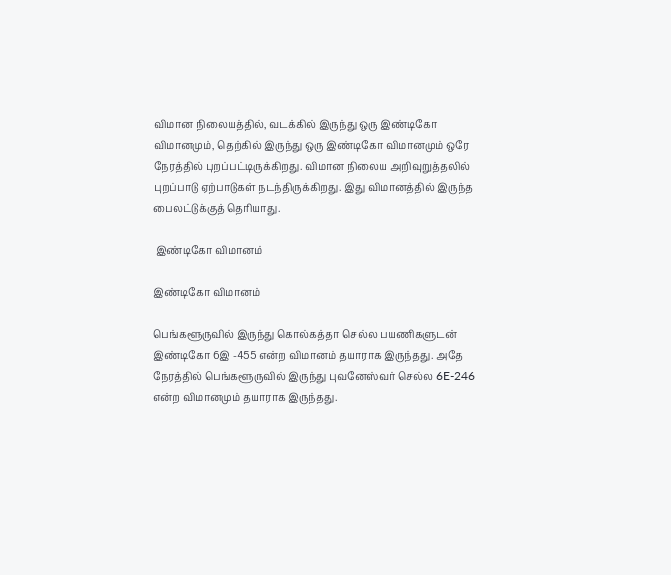விமான நிலையத்தில், வடக்கில் இருந்து ஒரு இண்டிகோ விமானமும், தெற்கில் இருந்து ஒரு இண்டிகோ விமானமும் ஒரே நேரத்தில் புறப்பட்டிருக்கிறது. விமான நிலைய அறிவுறுத்தலில் புறப்பாடு ஏற்பாடுகள் நடந்திருக்கிறது. இது விமானத்தில் இருந்த பைலட்டுக்குத் தெரியாது.

 இண்டிகோ விமானம்

இண்டிகோ விமானம்

பெங்களூருவில் இருந்து கொல்கத்தா செல்ல பயணிகளுடன் இண்டிகோ 6இ -455 என்ற விமானம் தயாராக இருந்தது. அதே நேரத்தில் பெங்களூருவில் இருந்து புவனேஸ்வர் செல்ல‌ 6E-246 என்ற விமானமும் தயாராக இருந்தது.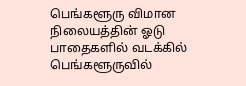பெங்களூரு விமான நிலையத்தின் ஓடு பாதைகளில் வடக்கில் பெங்களூருவில்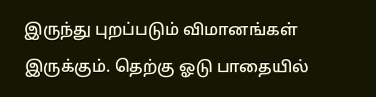இருந்து புறப்படும் விமானங்கள் இருக்கும். தெற்கு ஓடு பாதையில்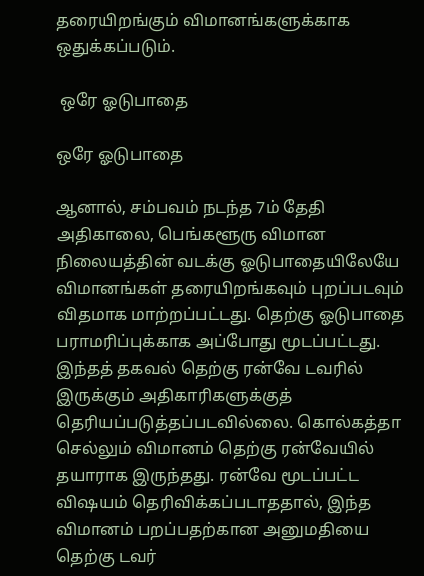தரையிறங்கும் விமானங்களுக்காக ஒதுக்கப்படும்.

 ஒரே ஓடுபாதை

ஒரே ஓடுபாதை

ஆனால், சம்பவம் நடந்த 7ம் தேதி அதிகாலை, பெங்களூரு விமான நிலையத்தின் வடக்கு ஓடுபாதையிலேயே விமானங்கள் தரையிறங்கவும் புறப்படவும் விதமாக மாற்றப்பட்டது. தெற்கு ஓடுபாதை பராமரிப்புக்காக அப்போது மூடப்பட்டது. இந்தத் தகவல் தெற்கு ரன்வே டவரில் இருக்கும் அதிகாரிகளுக்குத் தெரியப்படுத்தப்படவில்லை. கொல்கத்தா செல்லும் விமானம் தெற்கு ரன்வேயில் தயாராக இருந்தது. ரன்வே மூடப்பட்ட விஷயம் தெரிவிக்கப்படாததால், இந்த விமானம் பறப்பதற்கான அனுமதியை தெற்கு டவர்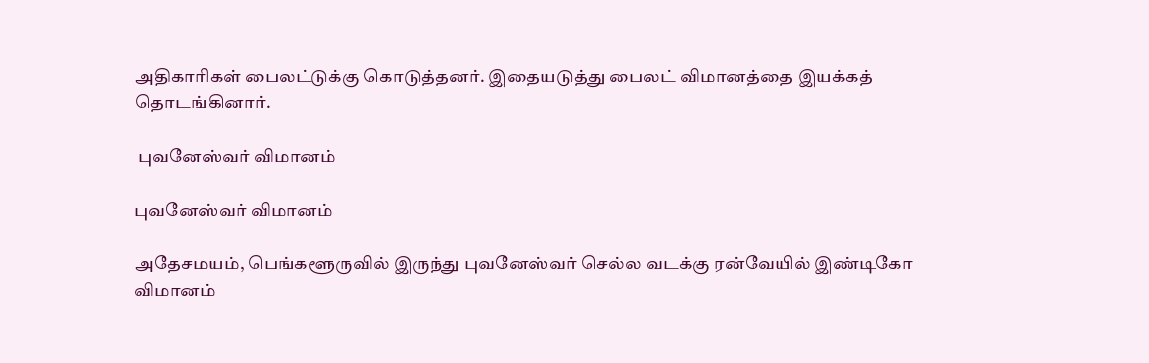அதிகாரிகள் பைலட்டுக்கு கொடுத்தனர். இதையடுத்து பைலட் விமானத்தை இயக்கத் தொடங்கினார்.

 புவனேஸ்வர் விமானம்

புவனேஸ்வர் விமானம்

அதேசமயம், பெங்களூருவில் இருந்து புவனேஸ்வர் செல்ல வடக்கு ரன்வேயில் இண்டிகோ விமானம்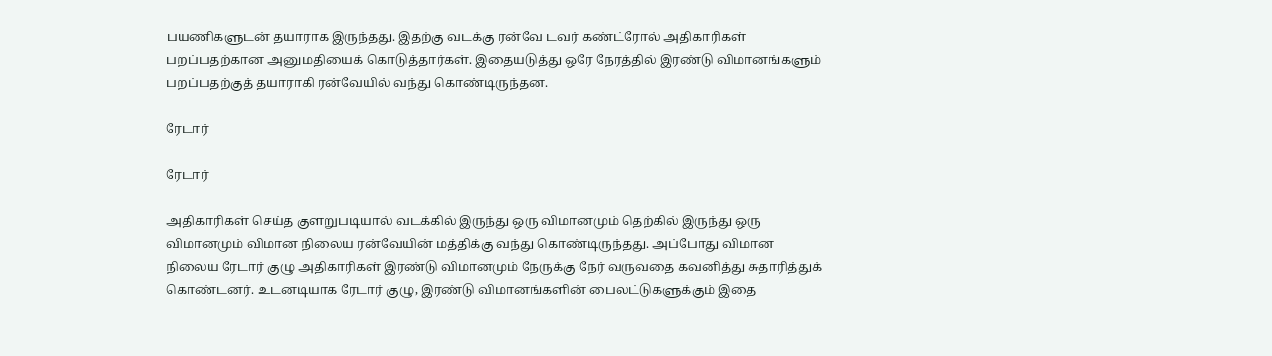பயணிகளுடன் தயாராக இருந்தது. இதற்கு வடக்கு ரன்வே டவர் கண்ட்ரோல் அதிகாரிகள் பறப்பதற்கான அனுமதியைக் கொடுத்தார்கள். இதையடுத்து ஒரே நேரத்தில் இரண்டு விமானங்களும் பறப்பதற்குத் தயாராகி ரன்வேயில் வந்து கொண்டிருந்தன.

ரேடார்

ரேடார்

அதிகாரிகள் செய்த குளறுபடியால் வடக்கில் இருந்து ஒரு விமானமும் தெற்கில் இருந்து ஒரு விமானமும் விமான நிலைய ரன்வேயின் மத்திக்கு வந்து கொண்டிருந்தது. அப்போது விமான நிலைய ரேடார் குழு அதிகாரிகள் இரண்டு விமானமும் நேருக்கு நேர் வருவதை கவனித்து சுதாரித்துக் கொண்டனர். உடனடியாக ரேடார் குழு, இரண்டு விமானங்களின் பைலட்டுகளுக்கும் இதை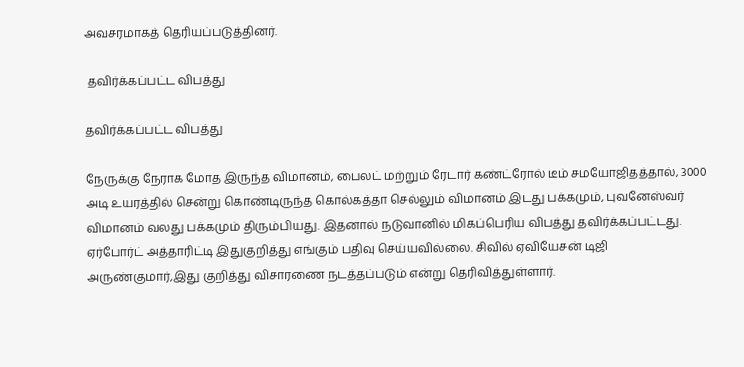அவசரமாகத் தெரியப்படுத்தினர்.

 தவிர்க்கப்பட்ட விபத்து

தவிர்க்கப்பட்ட விபத்து

நேருக்கு நேராக மோத இருந்த விமானம், பைலட் மற்றும் ரேடார் கண்ட்ரோல் டீம் சமயோஜிதத்தால், 3000 அடி உயரத்தில் சென்று கொண்டிருந்த‌ கொல்கத்தா செல்லும் விமானம் இடது பக்கமும், புவனேஸ்வர் விமானம் வலது பக்கமும் திரும்பியது. இதனால் நடுவானில் மிகப்பெரிய விபத்து தவிர்க்கப்பட்டது. ஏர்போர்ட் அத்தாரிட்டி இதுகுறித்து எங்கும் பதிவு செய்யவில்லை. சிவில் ஏவியேசன் டிஜி அருண்குமார்,இது குறித்து விசாரணை நடத்தப்படும் என்று தெரிவித்துள்ளார்.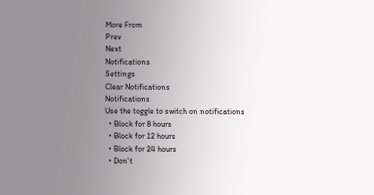More From
Prev
Next
Notifications
Settings
Clear Notifications
Notifications
Use the toggle to switch on notifications
  • Block for 8 hours
  • Block for 12 hours
  • Block for 24 hours
  • Don't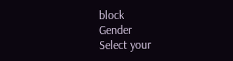block
Gender
Select your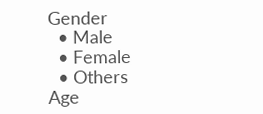Gender
  • Male
  • Female
  • Others
Age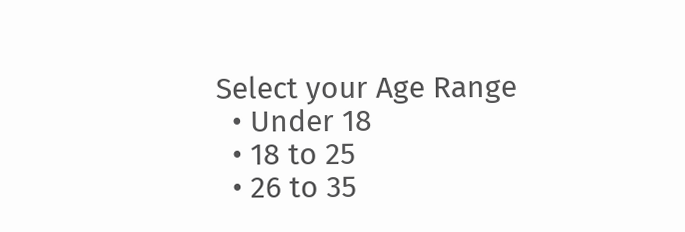Select your Age Range
  • Under 18
  • 18 to 25
  • 26 to 35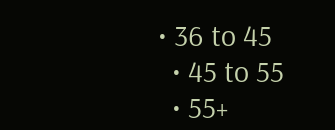• 36 to 45
  • 45 to 55
  • 55+